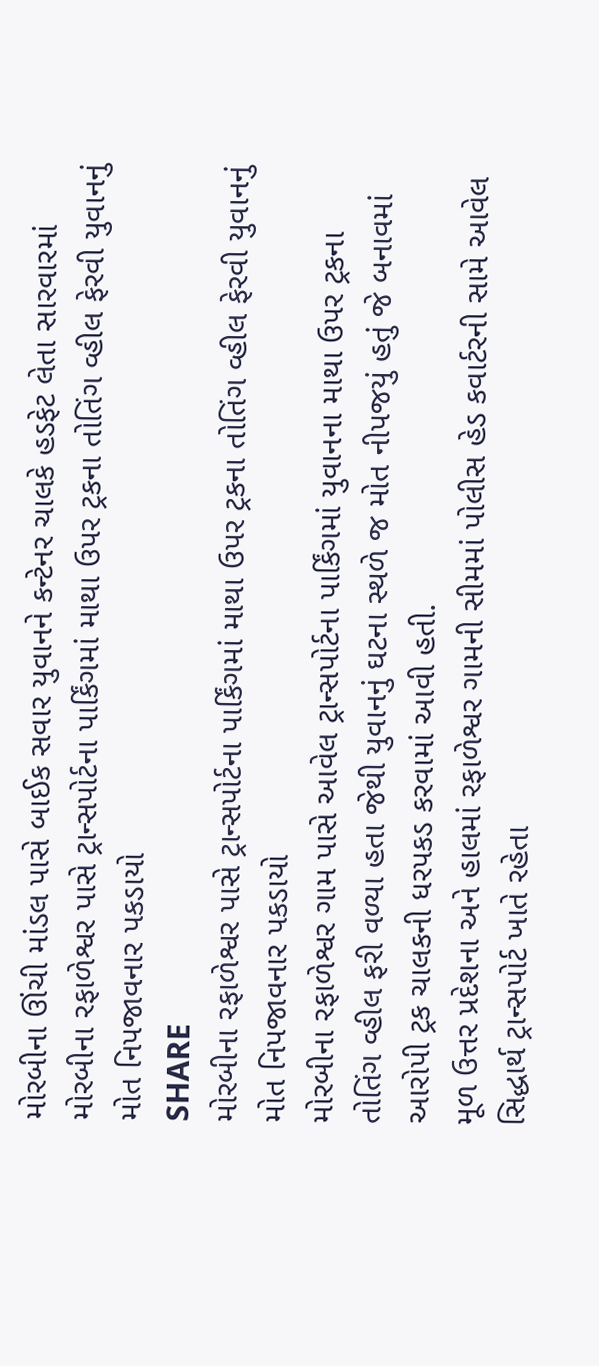મોરબીના ઊંચી માંડલ પાસે બાઈક સવાર યુવાનને કન્ટેનર ચાલકે હડફેટ લેતા સારવારમાં
મોરબીના રફાળેશ્વર પાસે ટ્રાન્સપોર્ટના પાર્કિંગમાં માથા ઉપર ટ્રકના તોતિંગ વ્હીલ ફેરવી યુવાનનું મોત નિપજાવનાર પકડાયો
SHARE
મોરબીના રફાળેશ્વર પાસે ટ્રાન્સપોર્ટના પાર્કિંગમાં માથા ઉપર ટ્રકના તોતિંગ વ્હીલ ફેરવી યુવાનનું મોત નિપજાવનાર પકડાયો
મોરબીના રફાળેશ્વર ગામ પાસે આવેલ ટ્રાન્સપોર્ટના પાર્કિંગમાં યુવાનના માથા ઉપર ટ્રકના તોતિંગ વ્હીલ ફરી વળ્યા હતા જેથી યુવાનનું ઘટના સ્થળે જ મોત નીપજયું હતું જે બનાવમાં આરોપી ટ્રક ચાલકની ધરપકડ કરવામાં આવી હતી.
મૂળ ઉત્તર પ્રદેશના અને હાલમાં રફાળેશ્વર ગામની સીમમાં પોલીસ હેડ કવાર્ટરની સામે આવેલ સિદ્ધાર્થ ટ્રાન્સપોર્ટ ખાતે રહેતા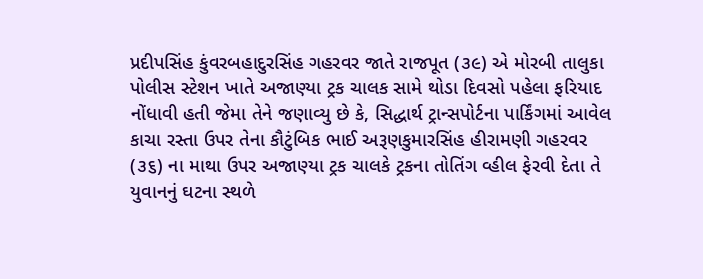પ્રદીપસિંહ કુંવરબહાદુરસિંહ ગહરવર જાતે રાજપૂત (૩૯) એ મોરબી તાલુકા પોલીસ સ્ટેશન ખાતે અજાણ્યા ટ્રક ચાલક સામે થોડા દિવસો પહેલા ફરિયાદ નોંધાવી હતી જેમા તેને જણાવ્યુ છે કે, સિદ્ધાર્થ ટ્રાન્સપોર્ટના પાર્કિંગમાં આવેલ કાચા રસ્તા ઉપર તેના કૌટુંબિક ભાઈ અરૂણકુમારસિંહ હીરામણી ગહરવર (૩૬) ના માથા ઉપર અજાણ્યા ટ્રક ચાલકે ટ્રકના તોતિંગ વ્હીલ ફેરવી દેતા તે યુવાનનું ઘટના સ્થળે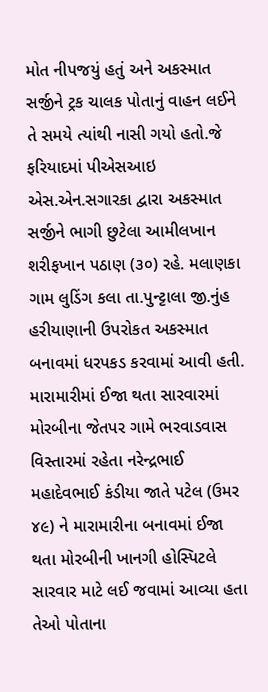મોત નીપજયું હતું અને અકસ્માત સર્જીને ટ્રક ચાલક પોતાનું વાહન લઈને તે સમયે ત્યાંથી નાસી ગયો હતો.જે ફરિયાદમાં પીએસઆઇ એસ.એન.સગારકા દ્વારા અકસ્માત સર્જીને ભાગી છુટેલા આમીલખાન શરીફખાન પઠાણ (૩૦) રહે. મલાણકા ગામ લુડિંગ કલા તા.પુન્ટ્ટાલા જી.નુંહ હરીયાણાની ઉપરોકત અકસ્માત બનાવમાં ધરપકડ કરવામાં આવી હતી.
મારામારીમાં ઈજા થતા સારવારમાં
મોરબીના જેતપર ગામે ભરવાડવાસ વિસ્તારમાં રહેતા નરેન્દ્રભાઈ મહાદેવભાઈ કંડીયા જાતે પટેલ (ઉમર ૪૯) ને મારામારીના બનાવમાં ઈજા થતા મોરબીની ખાનગી હોસ્પિટલે સારવાર માટે લઈ જવામાં આવ્યા હતા તેઓ પોતાના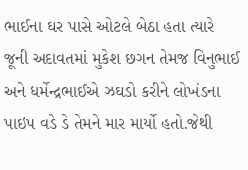ભાઈના ઘર પાસે ઓટલે બેઠા હતા ત્યારે જૂની અદાવતમાં મુકેશ છગન તેમજ વિનુભાઈ અને ધર્મેન્દ્રભાઈએ ઝઘડો કરીને લોખંડના પાઇપ વડે ડે તેમને માર માર્યો હતો.જેથી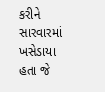કરીને સારવારમાં ખસેડાયા હતા જે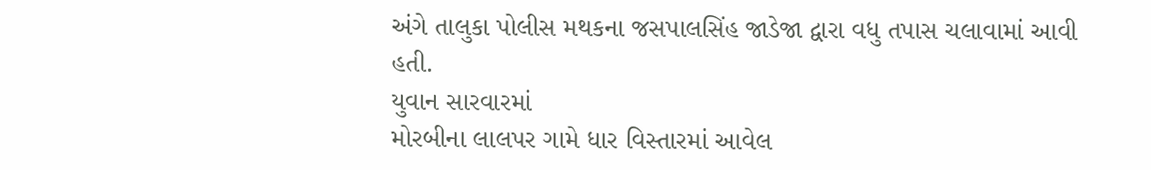અંગે તાલુકા પોલીસ મથકના જસપાલસિંહ જાડેજા દ્વારા વધુ તપાસ ચલાવામાં આવી હતી.
યુવાન સારવારમાં
મોરબીના લાલપર ગામે ધાર વિસ્તારમાં આવેલ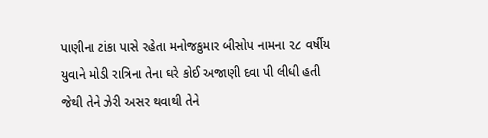પાણીના ટાંકા પાસે રહેતા મનોજકુમાર બીસોપ નામના ૨૮ વર્ષીય યુવાને મોડી રાત્રિના તેના ઘરે કોઈ અજાણી દવા પી લીધી હતી જેથી તેને ઝેરી અસર થવાથી તેને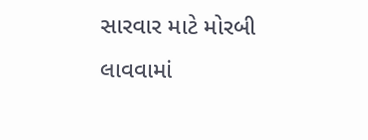સારવાર માટે મોરબી લાવવામાં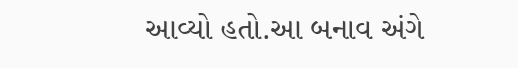આવ્યો હતો.આ બનાવ અંગે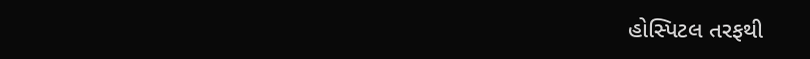હોસ્પિટલ તરફથી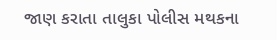જાણ કરાતા તાલુકા પોલીસ મથકના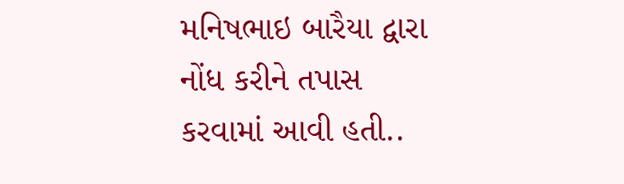મનિષભાઇ બારૈયા દ્વારા નોંધ કરીને તપાસ કરવામાં આવી હતી..